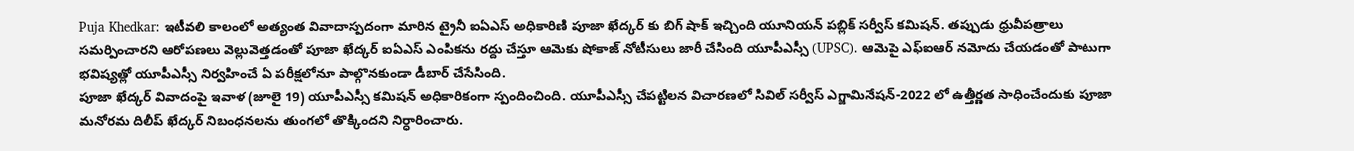Puja Khedkar: ఇటీవలి కాలంలో అత్యంత వివాదాస్పదంగా మారిన ట్రైనీ ఐఏఎస్ అధికారిణి పూజా ఖేద్కర్ కు బిగ్ షాక్ ఇచ్చింది యూనియన్ పబ్లిక్ సర్వీస్ కమిషన్. తప్పుడు ధ్రువీపత్రాలు సమర్పించారని ఆరోపణలు వెల్లువెత్తడంతో పూజా ఖేద్కర్ ఐఏఎస్ ఎంపికను రద్దు చేస్తూ ఆమెకు షోకాజ్ నోటీసులు జారీ చేసింది యూపీఎస్సీ (UPSC). ఆమెపై ఎఫ్ఐఆర్ నమోదు చేయడంతో పాటుగా భవిష్యత్లో యూపీఎస్సీ నిర్వహించే ఏ పరీక్షలోనూ పాల్గొనకుండా డీబార్ చేసేసింది.
పూజా ఖేద్కర్ వివాదంపై ఇవాళ (జూలై 19) యూపీఎస్సీ కమిషన్ అధికారికంగా స్పందించింది. యూపీఎస్సీ చేపట్టిలన విచారణలో సివిల్ సర్వీస్ ఎగ్జామినేషన్-2022 లో ఉత్తీర్ణత సాధించేందుకు పూజా మనోరమ దిలీప్ ఖేద్కర్ నిబంధనలను తుంగలో తొక్కిందని నిర్ధారించారు.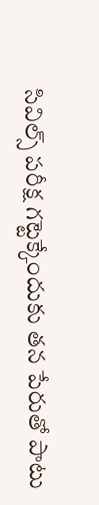సివిల్స్ పరీక్ష గట్టెక్కేందుకు తన పేరుతో పాటు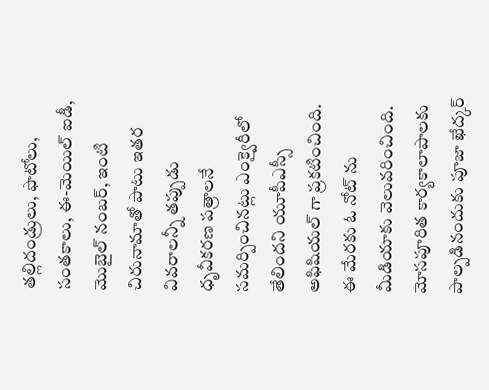తల్లిదండ్రులు, ఫొటోలు, సంతకాలు, ఈ-మెయిల్ ఐడీ, మొబైల్ నంబర్, ఇంటి చిరునామాతో పాటు ఇతర వివరాలన్నీ తప్పుడు ధృవీకరణ పత్రాలనే సమర్పించినట్లు ఎంక్వైరీలో తేలిందని యూపీఎస్సీ అఫిషియల్ గా ప్రకటించింది. ఈ మేరకు ఓ నోట్ ను మీడియాకు వెలువరించింది.
మోసపూరిత కార్యకాలాపాలకు పాల్పడినందుకు పూజా ఖేద్కర్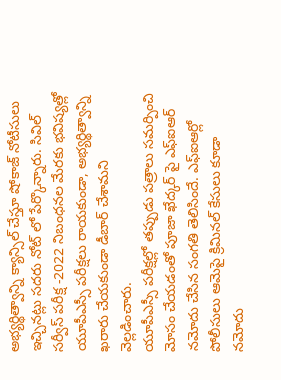అభ్యర్థిత్వాన్ని క్యాన్సిల్ చేస్తూ షోకాజ్ నోటీసులు ఇచ్చినట్లు సదరు నోట్ లో పేర్కొన్నారు. సివిల్ సర్వీస్ పరీక్ష -2022 నిబంధనల మేరకు భవిష్యత్లో యూపీఎస్సీ పరీక్షలు రాయకుండా, అభ్యర్థిత్వాన్ని ఖరారు చేయకుండా డీబార్ చేశామని వెల్లడించారు.
యూపీఎస్సీ పరీక్షల్లో తప్పుడు పత్రాలు సమర్పించి మోసం చేయడంతో పూజా ఖేద్కర్ పై ఎఫ్ఐఆర్ నమోదు చేసిన సంగతి తెలిసిందే. ఎఫ్ఐఆర్లో పోలీసులు ఆమెపై క్రిమినల్ కేసులు కూడా నమోదు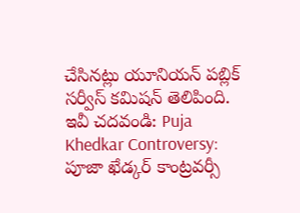చేసినట్లు యూనియన్ పబ్లిక్ సర్వీస్ కమిషన్ తెలిపింది.
ఇవీ చదవండి: Puja Khedkar Controversy: పూజా ఖేడ్కర్ కాంట్రవర్సీ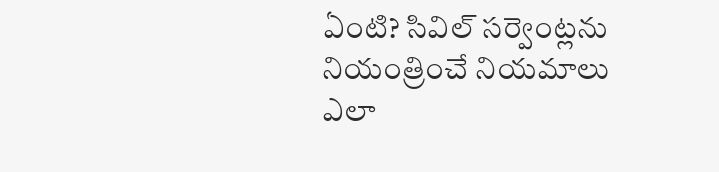ఏంటి? సివిల్ సర్వెంట్లను నియంత్రించే నియమాలు ఎలా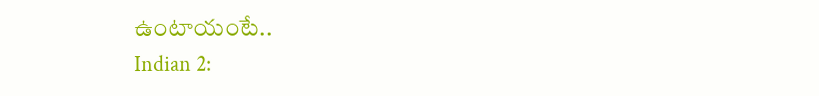ఉంటాయంటే..
Indian 2: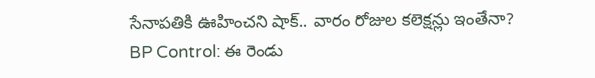సేనాపతికి ఊహించని షాక్.. వారం రోజుల కలెక్షన్లు ఇంతేనా?
BP Control: ఈ రెండు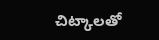చిట్కాలతో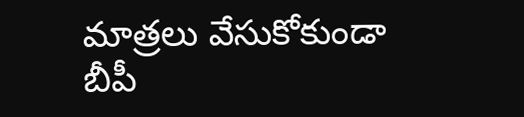మాత్రలు వేసుకోకుండా బీపీ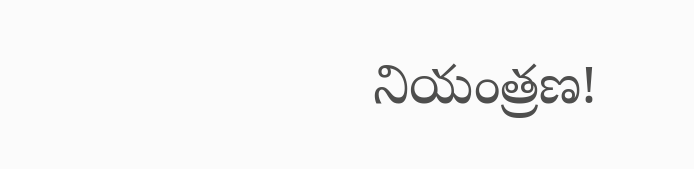నియంత్రణ!